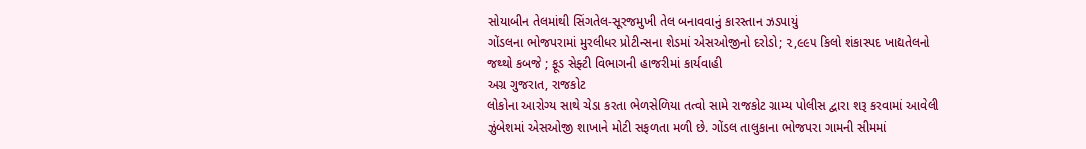સોયાબીન તેલમાંથી સિંગતેલ-સૂરજમુખી તેલ બનાવવાનું કારસ્તાન ઝડપાયું
ગોંડલના ભોજપરામાં મુરલીધર પ્રોટીન્સના શેડમાં એસઓજીનો દરોડો; ૨,૯૯૫ કિલો શંકાસ્પદ ખાદ્યતેલનો જથ્થો કબજે ; ફૂડ સેફ્ટી વિભાગની હાજરીમાં કાર્યવાહી
અગ્ર ગુજરાત, રાજકોટ
લોકોના આરોગ્ય સાથે ચેડા કરતા ભેળસેળિયા તત્વો સામે રાજકોટ ગ્રામ્ય પોલીસ દ્વારા શરૂ કરવામાં આવેલી ઝુંબેશમાં એસઓજી શાખાને મોટી સફળતા મળી છે. ગોંડલ તાલુકાના ભોજપરા ગામની સીમમાં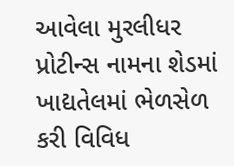આવેલા મુરલીધર પ્રોટીન્સ નામના શેડમાં ખાદ્યતેલમાં ભેળસેળ કરી વિવિધ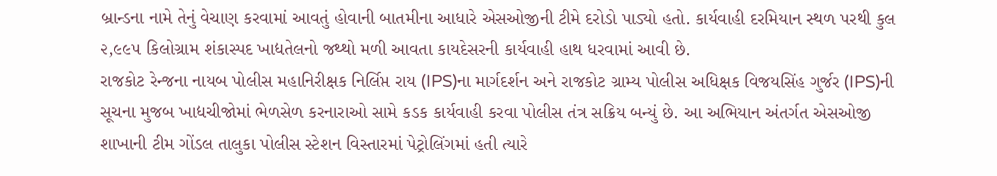બ્રાન્ડના નામે તેનું વેચાણ કરવામાં આવતું હોવાની બાતમીના આધારે એસઓજીની ટીમે દરોડો પાડ્યો હતો. કાર્યવાહી દરમિયાન સ્થળ પરથી કુલ ૨,૯૯૫ કિલોગ્રામ શંકાસ્પદ ખાદ્યતેલનો જથ્થો મળી આવતા કાયદેસરની કાર્યવાહી હાથ ધરવામાં આવી છે.
રાજકોટ રેન્જના નાયબ પોલીસ મહાનિરીક્ષક નિર્લિપ્ત રાય (IPS)ના માર્ગદર્શન અને રાજકોટ ગ્રામ્ય પોલીસ અધિક્ષક વિજયસિંહ ગુર્જર (IPS)ની સૂચના મુજબ ખાદ્યચીજોમાં ભેળસેળ કરનારાઓ સામે કડક કાર્યવાહી કરવા પોલીસ તંત્ર સક્રિય બન્યું છે. આ અભિયાન અંતર્ગત એસઓજી શાખાની ટીમ ગોંડલ તાલુકા પોલીસ સ્ટેશન વિસ્તારમાં પેટ્રોલિંગમાં હતી ત્યારે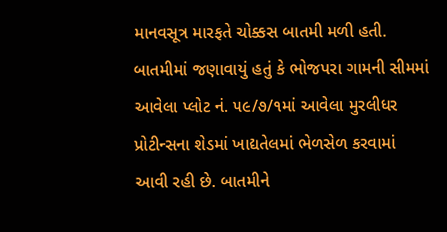માનવસૂત્ર મારફતે ચોક્કસ બાતમી મળી હતી. બાતમીમાં જણાવાયું હતું કે ભોજપરા ગામની સીમમાં આવેલા પ્લોટ નં. ૫૯/૭/૧માં આવેલા મુરલીધર પ્રોટીન્સના શેડમાં ખાદ્યતેલમાં ભેળસેળ કરવામાં આવી રહી છે. બાતમીને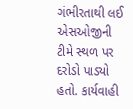ગંભીરતાથી લઈ એસઓજીની ટીમે સ્થળ પર દરોડો પાડ્યો હતો. કાર્યવાહી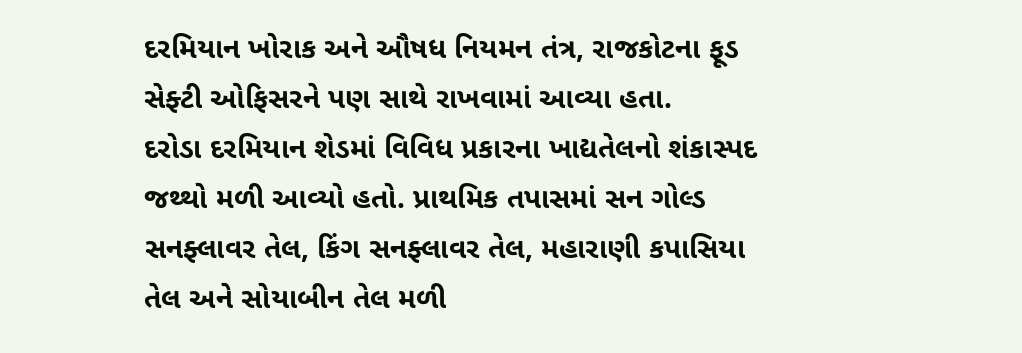દરમિયાન ખોરાક અને ઔષધ નિયમન તંત્ર, રાજકોટના ફૂડ સેફ્ટી ઓફિસરને પણ સાથે રાખવામાં આવ્યા હતા.
દરોડા દરમિયાન શેડમાં વિવિધ પ્રકારના ખાદ્યતેલનો શંકાસ્પદ જથ્થો મળી આવ્યો હતો. પ્રાથમિક તપાસમાં સન ગોલ્ડ સનફ્લાવર તેલ, કિંગ સનફ્લાવર તેલ, મહારાણી કપાસિયા તેલ અને સોયાબીન તેલ મળી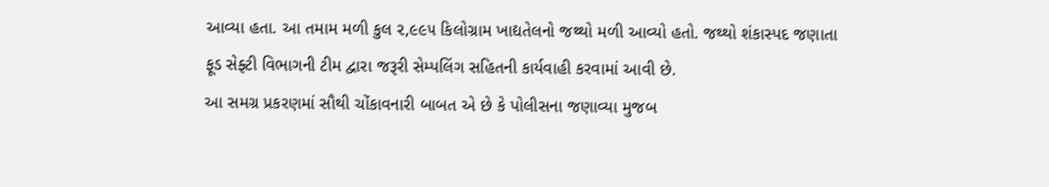આવ્યા હતા. આ તમામ મળી કુલ ૨,૯૯૫ કિલોગ્રામ ખાદ્યતેલનો જથ્થો મળી આવ્યો હતો. જથ્થો શંકાસ્પદ જણાતા ફૂડ સેફ્ટી વિભાગની ટીમ દ્વારા જરૂરી સેમ્પલિંગ સહિતની કાર્યવાહી કરવામાં આવી છે.
આ સમગ્ર પ્રકરણમાં સૌથી ચોંકાવનારી બાબત એ છે કે પોલીસના જણાવ્યા મુજબ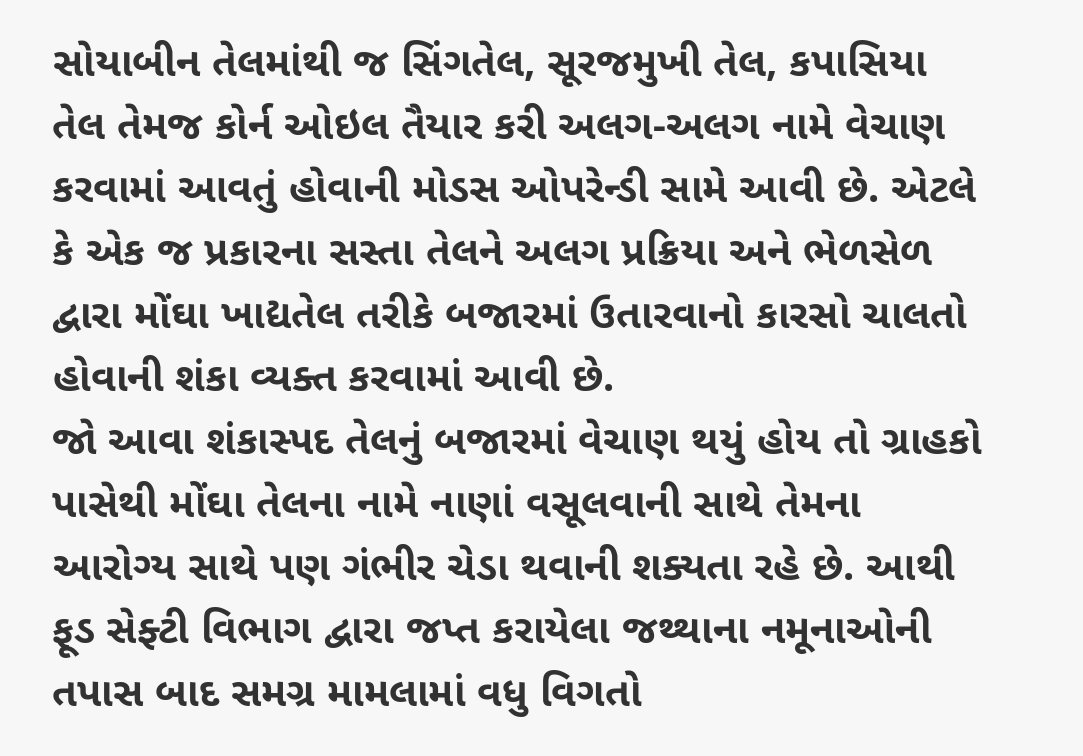સોયાબીન તેલમાંથી જ સિંગતેલ, સૂરજમુખી તેલ, કપાસિયા તેલ તેમજ કોર્ન ઓઇલ તૈયાર કરી અલગ-અલગ નામે વેચાણ કરવામાં આવતું હોવાની મોડસ ઓપરેન્ડી સામે આવી છે. એટલે કે એક જ પ્રકારના સસ્તા તેલને અલગ પ્રક્રિયા અને ભેળસેળ દ્વારા મોંઘા ખાદ્યતેલ તરીકે બજારમાં ઉતારવાનો કારસો ચાલતો હોવાની શંકા વ્યક્ત કરવામાં આવી છે.
જો આવા શંકાસ્પદ તેલનું બજારમાં વેચાણ થયું હોય તો ગ્રાહકો પાસેથી મોંઘા તેલના નામે નાણાં વસૂલવાની સાથે તેમના આરોગ્ય સાથે પણ ગંભીર ચેડા થવાની શક્યતા રહે છે. આથી ફૂડ સેફ્ટી વિભાગ દ્વારા જપ્ત કરાયેલા જથ્થાના નમૂનાઓની તપાસ બાદ સમગ્ર મામલામાં વધુ વિગતો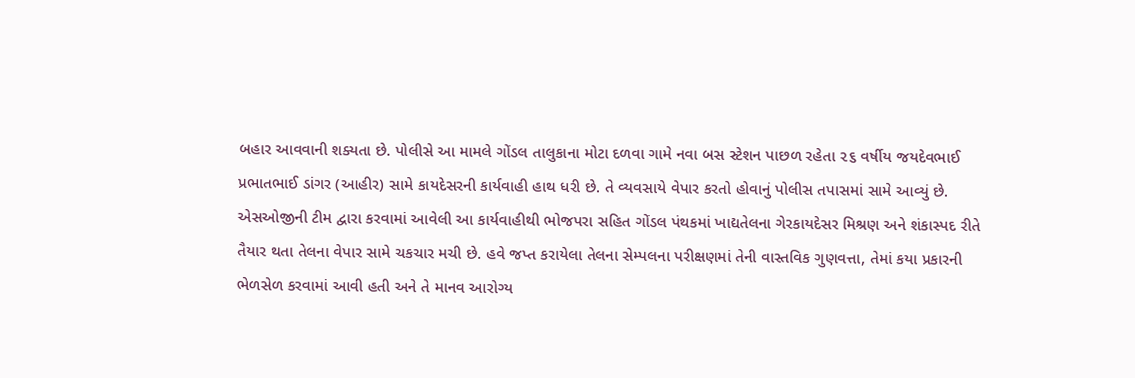બહાર આવવાની શક્યતા છે. પોલીસે આ મામલે ગોંડલ તાલુકાના મોટા દળવા ગામે નવા બસ સ્ટેશન પાછળ રહેતા ૨૬ વર્ષીય જયદેવભાઈ પ્રભાતભાઈ ડાંગર (આહીર) સામે કાયદેસરની કાર્યવાહી હાથ ધરી છે. તે વ્યવસાયે વેપાર કરતો હોવાનું પોલીસ તપાસમાં સામે આવ્યું છે.
એસઓજીની ટીમ દ્વારા કરવામાં આવેલી આ કાર્યવાહીથી ભોજપરા સહિત ગોંડલ પંથકમાં ખાદ્યતેલના ગેરકાયદેસર મિશ્રણ અને શંકાસ્પદ રીતે તૈયાર થતા તેલના વેપાર સામે ચકચાર મચી છે. હવે જપ્ત કરાયેલા તેલના સેમ્પલના પરીક્ષણમાં તેની વાસ્તવિક ગુણવત્તા, તેમાં કયા પ્રકારની ભેળસેળ કરવામાં આવી હતી અને તે માનવ આરોગ્ય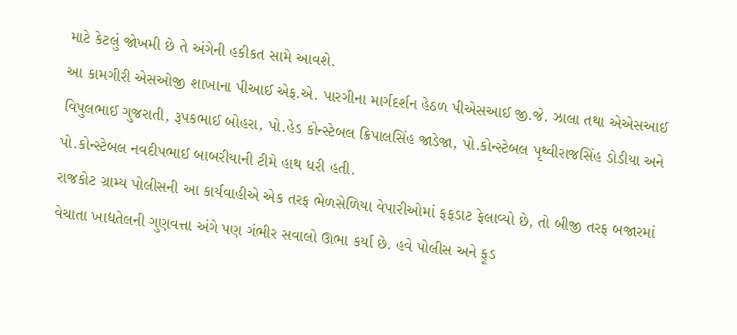માટે કેટલું જોખમી છે તે અંગેની હકીકત સામે આવશે.
આ કામગીરી એસઓજી શાખાના પીઆઈ એફ.એ. પારગીના માર્ગદર્શન હેઠળ પીએસઆઈ જી.જે. ઝાલા તથા એએસઆઈ વિપુલભાઈ ગુજરાતી, રૂપકભાઈ બોહરા, પો.હેડ કોન્સ્ટેબલ ક્રિપાલસિંહ જાડેજા, પો.કોન્સ્ટેબલ પૃથ્વીરાજસિંહ ડોડીયા અને પો.કોન્સ્ટેબલ નવદીપભાઈ બાબરીયાની ટીમે હાથ ધરી હતી.
રાજકોટ ગ્રામ્ય પોલીસની આ કાર્યવાહીએ એક તરફ ભેળસેળિયા વેપારીઓમાં ફફડાટ ફેલાવ્યો છે, તો બીજી તરફ બજારમાં વેચાતા ખાદ્યતેલની ગુણવત્તા અંગે પણ ગંભીર સવાલો ઊભા કર્યા છે. હવે પોલીસ અને ફૂડ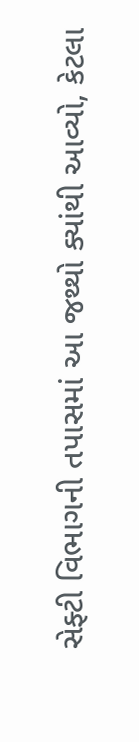સેફ્ટી વિભાગની તપાસમાં આ જથ્થો ક્યાંથી આવ્યો, કેટલા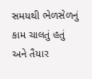સમયથી ભેળસેળનું કામ ચાલતું હતું અને તૈયાર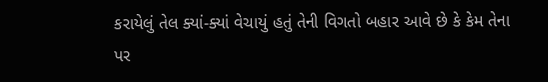કરાયેલું તેલ ક્યાં-ક્યાં વેચાયું હતું તેની વિગતો બહાર આવે છે કે કેમ તેના પર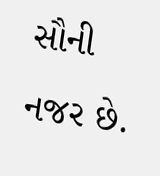સૌની નજર છે.